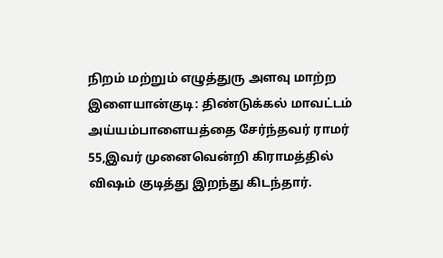நிறம் மற்றும் எழுத்துரு அளவு மாற்ற
இளையான்குடி: திண்டுக்கல் மாவட்டம் அய்யம்பாளையத்தை சேர்ந்தவர் ராமர் 55,இவர் முனைவென்றி கிராமத்தில் விஷம் குடித்து இறந்து கிடந்தார்.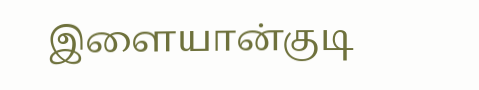இளையான்குடி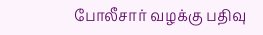போலீசார் வழக்கு பதிவு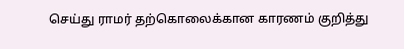செய்து ராமர் தற்கொலைக்கான காரணம் குறித்து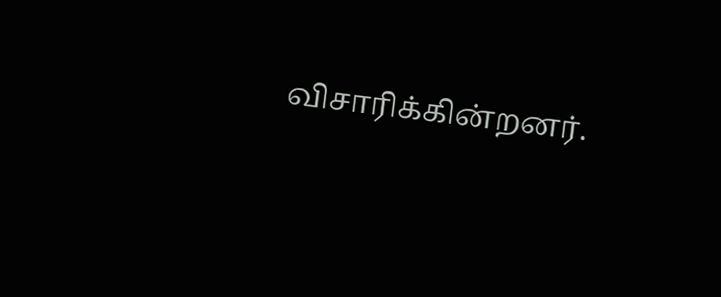விசாரிக்கின்றனர்.